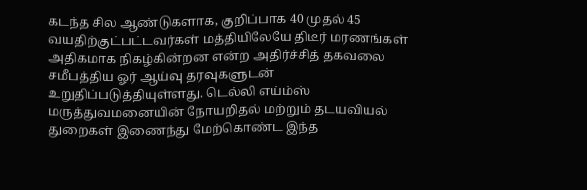கடந்த சில ஆண்டுகளாக, குறிப்பாக 40 முதல் 45 வயதிற்குட்பட்டவர்கள் மத்தியிலேயே திடீர் மரணங்கள் அதிகமாக நிகழ்கின்றன என்ற அதிர்ச்சித் தகவலை சமீபத்திய ஓர் ஆய்வு தரவுகளுடன் உறுதிப்படுத்தியுள்ளது. டெல்லி எய்ம்ஸ் மருத்துவமனையின் நோயறிதல் மற்றும் தடயவியல் துறைகள் இணைந்து மேற்கொண்ட இந்த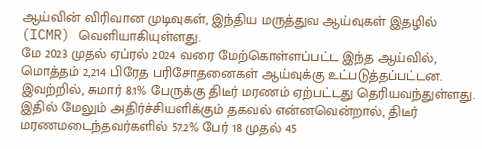ஆய்வின் விரிவான முடிவுகள், இந்திய மருத்துவ ஆய்வுகள் இதழில் (ICMR) வெளியாகியுள்ளது.
மே 2023 முதல் ஏப்ரல் 2024 வரை மேற்கொள்ளப்பட்ட இந்த ஆய்வில், மொத்தம் 2,214 பிரேத பரிசோதனைகள் ஆய்வுக்கு உட்படுத்தப்பட்டன. இவற்றில், சுமார் 8.1% பேருக்கு திடீர் மரணம் ஏற்பட்டது தெரியவந்துள்ளது. இதில் மேலும் அதிர்ச்சியளிக்கும் தகவல் என்னவென்றால், திடீர் மரணமடைந்தவர்களில் 57.2% பேர் 18 முதல் 45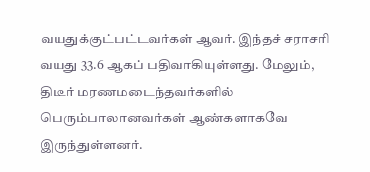வயதுக்குட்பட்டவர்கள் ஆவர். இந்தச் சராசரி வயது 33.6 ஆகப் பதிவாகியுள்ளது. மேலும், திடீர் மரணமடைந்தவர்களில் பெரும்பாலானவர்கள் ஆண்களாகவே இருந்துள்ளனர்.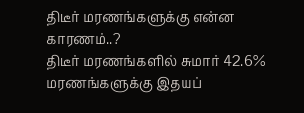திடீர் மரணங்களுக்கு என்ன காரணம்..?
திடீர் மரணங்களில் சுமார் 42.6% மரணங்களுக்கு இதயப்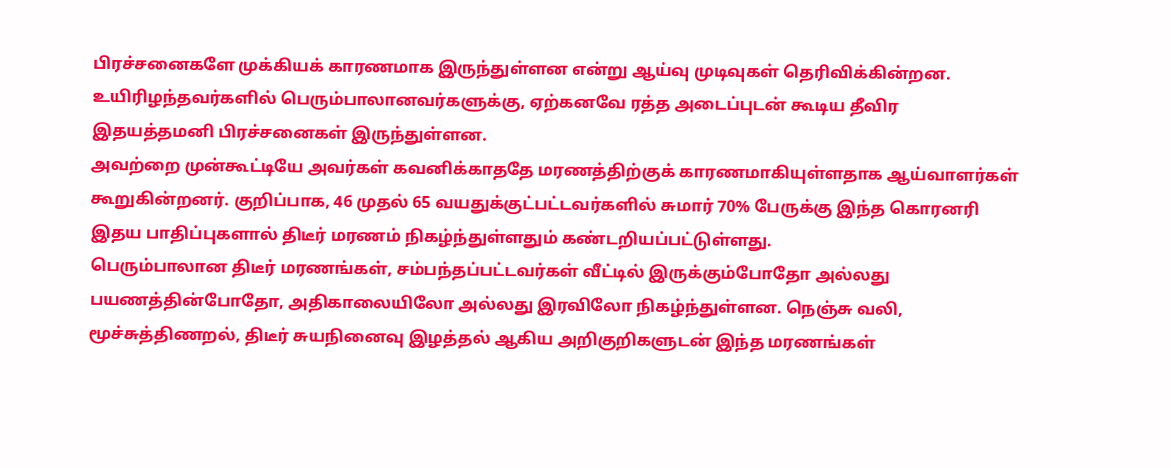பிரச்சனைகளே முக்கியக் காரணமாக இருந்துள்ளன என்று ஆய்வு முடிவுகள் தெரிவிக்கின்றன. உயிரிழந்தவர்களில் பெரும்பாலானவர்களுக்கு, ஏற்கனவே ரத்த அடைப்புடன் கூடிய தீவிர இதயத்தமனி பிரச்சனைகள் இருந்துள்ளன.
அவற்றை முன்கூட்டியே அவர்கள் கவனிக்காததே மரணத்திற்குக் காரணமாகியுள்ளதாக ஆய்வாளர்கள் கூறுகின்றனர். குறிப்பாக, 46 முதல் 65 வயதுக்குட்பட்டவர்களில் சுமார் 70% பேருக்கு இந்த கொரனரி இதய பாதிப்புகளால் திடீர் மரணம் நிகழ்ந்துள்ளதும் கண்டறியப்பட்டுள்ளது.
பெரும்பாலான திடீர் மரணங்கள், சம்பந்தப்பட்டவர்கள் வீட்டில் இருக்கும்போதோ அல்லது பயணத்தின்போதோ, அதிகாலையிலோ அல்லது இரவிலோ நிகழ்ந்துள்ளன. நெஞ்சு வலி, மூச்சுத்திணறல், திடீர் சுயநினைவு இழத்தல் ஆகிய அறிகுறிகளுடன் இந்த மரணங்கள்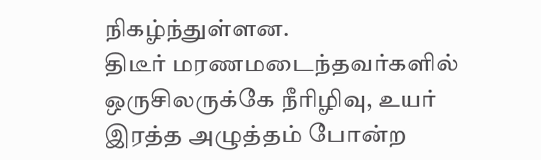நிகழ்ந்துள்ளன.
திடீர் மரணமடைந்தவர்களில் ஒருசிலருக்கே நீரிழிவு, உயர் இரத்த அழுத்தம் போன்ற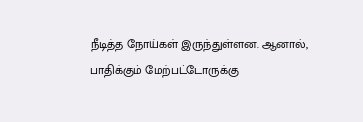நீடித்த நோய்கள் இருந்துள்ளன. ஆனால், பாதிக்கும் மேற்பட்டோருக்கு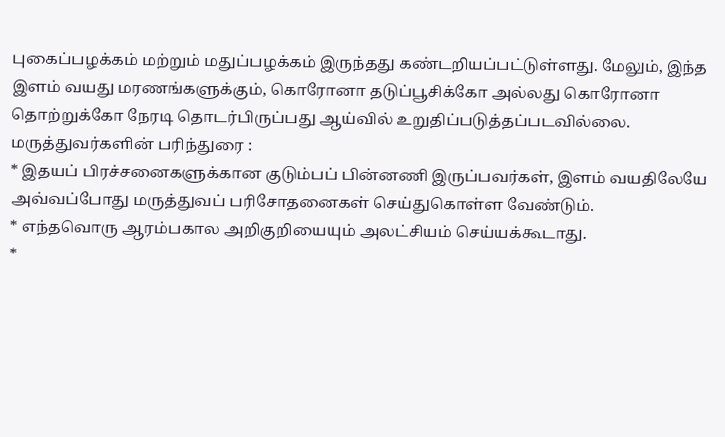புகைப்பழக்கம் மற்றும் மதுப்பழக்கம் இருந்தது கண்டறியப்பட்டுள்ளது. மேலும், இந்த இளம் வயது மரணங்களுக்கும், கொரோனா தடுப்பூசிக்கோ அல்லது கொரோனா தொற்றுக்கோ நேரடி தொடர்பிருப்பது ஆய்வில் உறுதிப்படுத்தப்படவில்லை.
மருத்துவர்களின் பரிந்துரை :
* இதயப் பிரச்சனைகளுக்கான குடும்பப் பின்னணி இருப்பவர்கள், இளம் வயதிலேயே அவ்வப்போது மருத்துவப் பரிசோதனைகள் செய்துகொள்ள வேண்டும்.
* எந்தவொரு ஆரம்பகால அறிகுறியையும் அலட்சியம் செய்யக்கூடாது.
*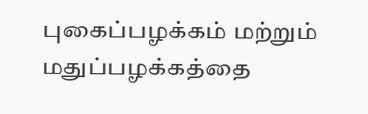புகைப்பழக்கம் மற்றும் மதுப்பழக்கத்தை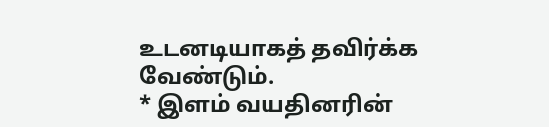உடனடியாகத் தவிர்க்க வேண்டும்.
* இளம் வயதினரின்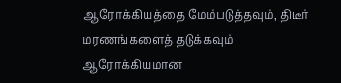ஆரோக்கியத்தை மேம்படுத்தவும், திடீர் மரணங்களைத் தடுக்கவும் ஆரோக்கியமான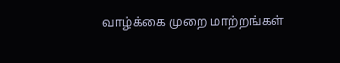வாழ்க்கை முறை மாற்றங்கள்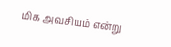மிக அவசியம் என்று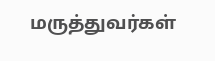மருத்துவர்கள்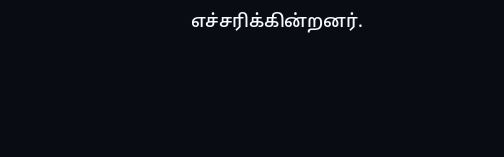எச்சரிக்கின்றனர்.